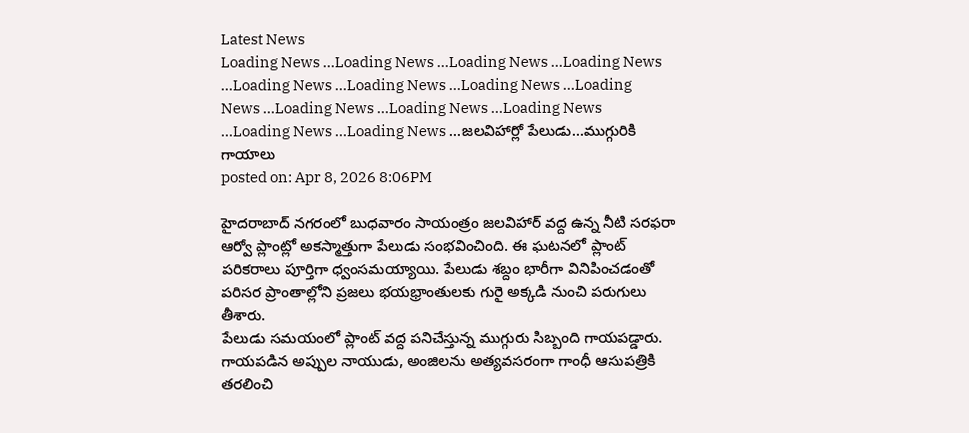Latest News
Loading News ...Loading News ...Loading News ...Loading News ...Loading News ...Loading News ...Loading News ...Loading News ...Loading News ...Loading News ...Loading News ...Loading News ...Loading News ...జలవిహార్లో పేలుడు…ముగ్గురికి గాయాలు
posted on: Apr 8, 2026 8:06PM

హైదరాబాద్ నగరంలో బుధవారం సాయంత్రం జలవిహార్ వద్ద ఉన్న నీటి సరఫరా ఆర్వో ప్లాంట్లో అకస్మాత్తుగా పేలుడు సంభవించింది. ఈ ఘటనలో ప్లాంట్ పరికరాలు పూర్తిగా ధ్వంసమయ్యాయి. పేలుడు శబ్దం భారీగా వినిపించడంతో పరిసర ప్రాంతాల్లోని ప్రజలు భయభ్రాంతులకు గురై అక్కడి నుంచి పరుగులు తీశారు.
పేలుడు సమయంలో ప్లాంట్ వద్ద పనిచేస్తున్న ముగ్గురు సిబ్బంది గాయపడ్డారు. గాయపడిన అప్పుల నాయుడు, అంజిలను అత్యవసరంగా గాంధీ ఆసుపత్రికి తరలించి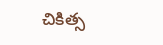చికిత్స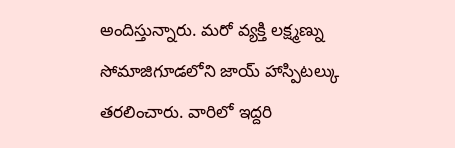అందిస్తున్నారు. మరో వ్యక్తి లక్ష్మణ్ను సోమాజిగూడలోని జాయ్ హాస్పిటల్కు తరలించారు. వారిలో ఇద్దరి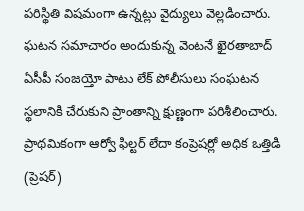పరిస్థితి విషమంగా ఉన్నట్లు వైద్యులు వెల్లడించారు.
ఘటన సమాచారం అందుకున్న వెంటనే ఖైరతాబాద్ ఏసీపీ సంజయ్తో పాటు లేక్ పోలీసులు సంఘటన స్థలానికి చేరుకుని ప్రాంతాన్ని క్షుణ్ణంగా పరిశీలించారు. ప్రాథమికంగా ఆర్వో ఫిల్టర్ లేదా కంప్రెషర్లో అధిక ఒత్తిడి (ప్రెషర్)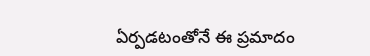ఏర్పడటంతోనే ఈ ప్రమాదం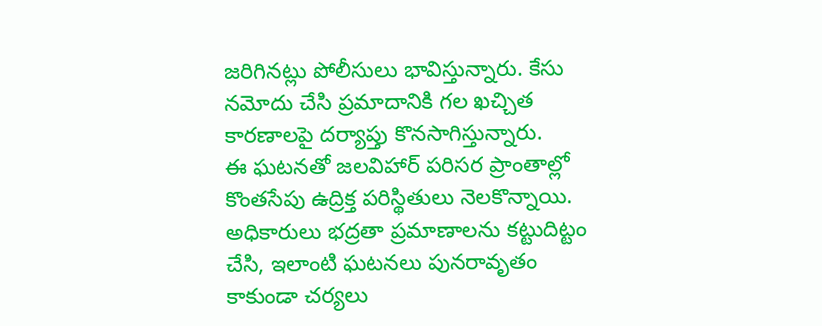జరిగినట్లు పోలీసులు భావిస్తున్నారు. కేసు నమోదు చేసి ప్రమాదానికి గల ఖచ్చిత కారణాలపై దర్యాప్తు కొనసాగిస్తున్నారు.
ఈ ఘటనతో జలవిహార్ పరిసర ప్రాంతాల్లో కొంతసేపు ఉద్రిక్త పరిస్థితులు నెలకొన్నాయి. అధికారులు భద్రతా ప్రమాణాలను కట్టుదిట్టం చేసి, ఇలాంటి ఘటనలు పునరావృతం కాకుండా చర్యలు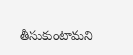తీసుకుంటామని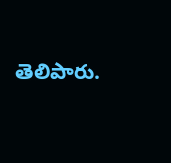తెలిపారు.